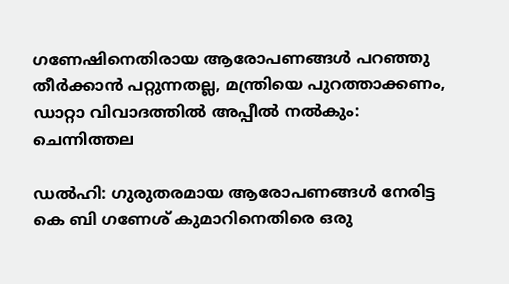ഗണേഷിനെതിരായ ആരോപണങ്ങള്‍ പറഞ്ഞു തീര്‍ക്കാന്‍ പറ്റുന്നതല്ല, മന്ത്രിയെ പുറത്താക്കണം, ഡാറ്റാ വിവാദത്തില്‍ അപ്പീൽ നൽകും: ചെന്നിത്തല

ഡൽഹി: ഗുരുതരമായ ആരോപണങ്ങള്‍ നേരിട്ട കെ ബി ഗണേശ് കുമാറിനെതിരെ ഒരു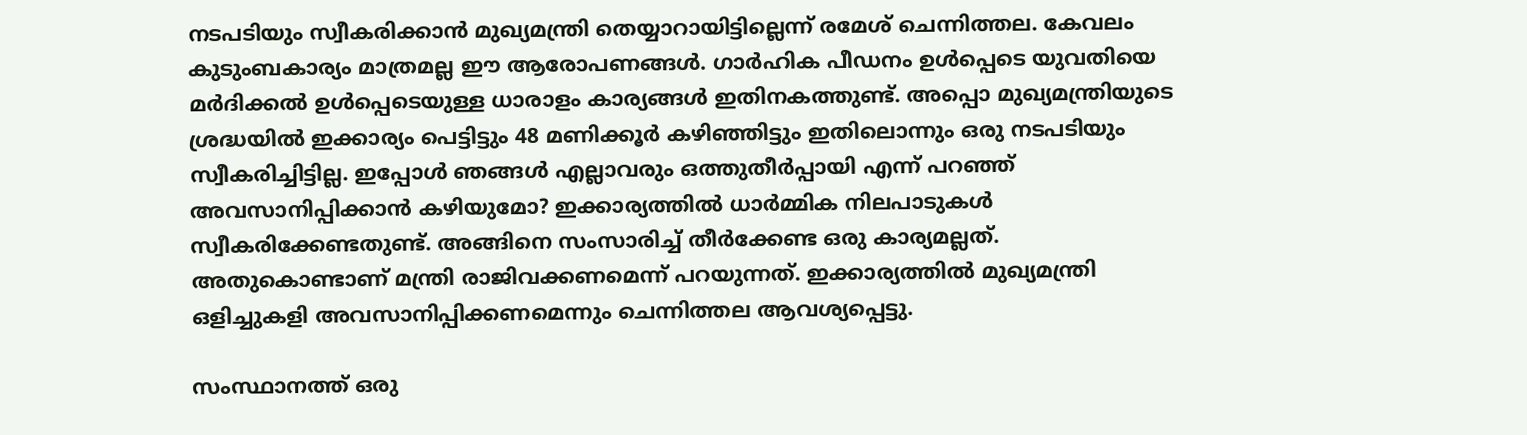നടപടിയും സ്വീകരിക്കാന്‍ മുഖ്യമന്ത്രി തെയ്യാറായിട്ടില്ലെന്ന് രമേശ്‌ ചെന്നിത്തല. കേവലം കുടുംബകാര്യം മാത്രമല്ല ഈ ആരോപണങ്ങള്‍. ഗാര്‍ഹിക പീഡനം ഉള്‍പ്പെടെ യുവതിയെ മര്‍ദിക്കല്‍ ഉള്‍പ്പെടെയുള്ള ധാരാളം കാര്യങ്ങള്‍ ഇതിനകത്തുണ്ട്. അപ്പൊ മുഖ്യമന്ത്രിയുടെ ശ്രദ്ധയില്‍ ഇക്കാര്യം പെട്ടിട്ടും 48 മണിക്കൂര്‍ കഴിഞ്ഞിട്ടും ഇതിലൊന്നും ഒരു നടപടിയും സ്വീകരിച്ചിട്ടില്ല. ഇപ്പോള്‍ ഞങ്ങള്‍ എല്ലാവരും ഒത്തുതീര്‍പ്പായി എന്ന് പറഞ്ഞ് അവസാനിപ്പിക്കാന്‍ കഴിയുമോ? ഇക്കാര്യത്തില്‍ ധാര്‍മ്മിക നിലപാടുകള്‍ സ്വീകരിക്കേണ്ടതുണ്ട്. അങ്ങിനെ സംസാരിച്ച് തീര്‍ക്കേണ്ട ഒരു കാര്യമല്ലത്. അതുകൊണ്ടാണ് മന്ത്രി രാജിവക്കണമെന്ന് പറയുന്നത്. ഇക്കാര്യത്തില്‍ മുഖ്യമന്ത്രി ഒളിച്ചുകളി അവസാനിപ്പിക്കണമെന്നും ചെന്നിത്തല ആവശ്യപ്പെട്ടു.

സംസ്ഥാനത്ത് ഒരു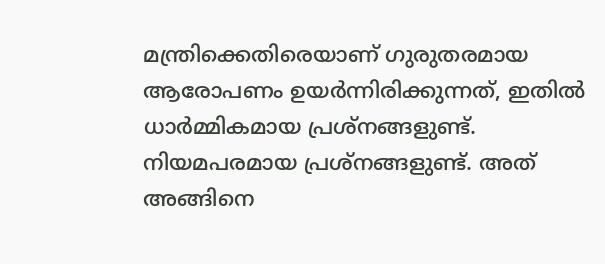മന്ത്രിക്കെതിരെയാണ് ഗുരുതരമായ ആരോപണം ഉയര്‍ന്നിരിക്കുന്നത്, ഇതില്‍ ധാര്‍മ്മികമായ പ്രശ്‌നങ്ങളുണ്ട്. നിയമപരമായ പ്രശ്‌നങ്ങളുണ്ട്. അത് അങ്ങിനെ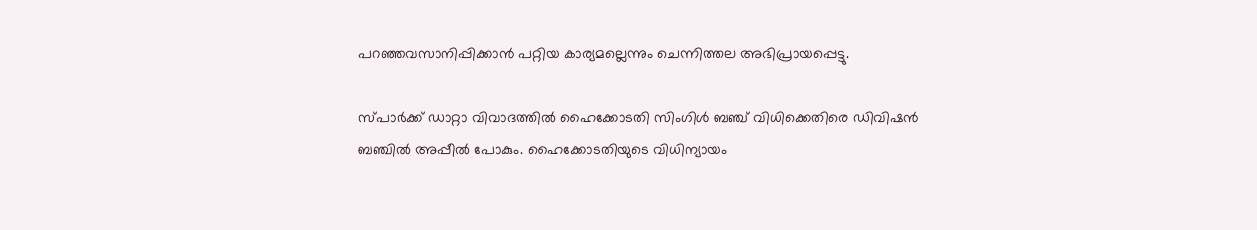പറഞ്ഞവസാനിപ്പിക്കാന്‍ പറ്റിയ കാര്യമല്ലെന്നും ചെന്നിത്തല അഭിപ്രായപ്പെട്ടു.

സ്പാര്‍ക്ക് ഡാറ്റാ വിവാദത്തില്‍ ഹൈക്കോടതി സിംഗിള്‍ ബഞ്ച് വിധിക്കെതിരെ ഡിവിഷന്‍ ബഞ്ചില്‍ അപ്പീല്‍ പോകും. ഹൈക്കോടതിയുടെ വിധിന്യായം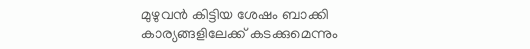മുഴുവന്‍ കിട്ടിയ ശേഷം ബാക്കി കാര്യങ്ങളിലേക്ക് കടക്കുമെന്നും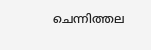ചെന്നിത്തല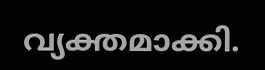വ്യക്തമാക്കി.